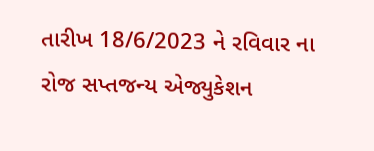તારીખ 18/6/2023 ને રવિવાર ના રોજ સપ્તજન્ય એજ્યુકેશન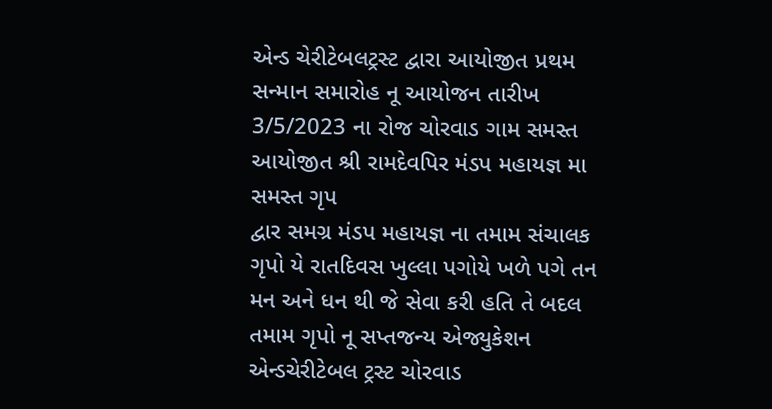એન્ડ ચેરીટેબલટ્રસ્ટ દ્વારા આયોજીત પ્રથમ સન્માન સમારોહ નૂ આયોજન તારીખ 3/5/2023 ના રોજ ચોરવાડ ગામ સમસ્ત આયોજીત શ્રી રામદેવપિર મંડપ મહાયજ્ઞ મા સમસ્ત ગૃપ
દ્વાર સમગ્ર મંડપ મહાયજ્ઞ ના તમામ સંચાલક ગૃપો યે રાતદિવસ ખુલ્લા પગોયે ખળે પગે તન મન અને ધન થી જે સેવા કરી હતિ તે બદલ તમામ ગૃપો નૂ સપ્તજન્ય એજ્યુકેશન એન્ડચેરીટેબલ ટ્રસ્ટ ચોરવાડ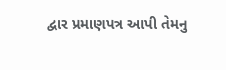દ્વાર પ્રમાણપત્ર આપી તેમનુ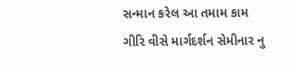સન્માન કરેલ આ તમામ કામ ગીરિ વીસે માર્ગદર્શન સેમીનાર નુ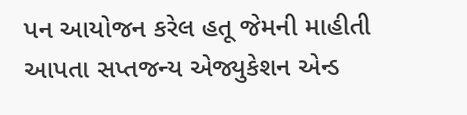પન આયોજન કરેલ હતૂ જેમની માહીતી આપતા સપ્તજન્ય એજ્યુકેશન એન્ડ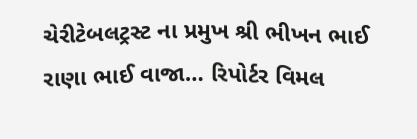ચેરીટેબલટ્રસ્ટ ના પ્રમુખ શ્રી ભીખન ભાઈ રાણા ભાઈ વાજા… રિપોર્ટર વિમલ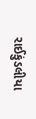રાઈકુંડલીયા